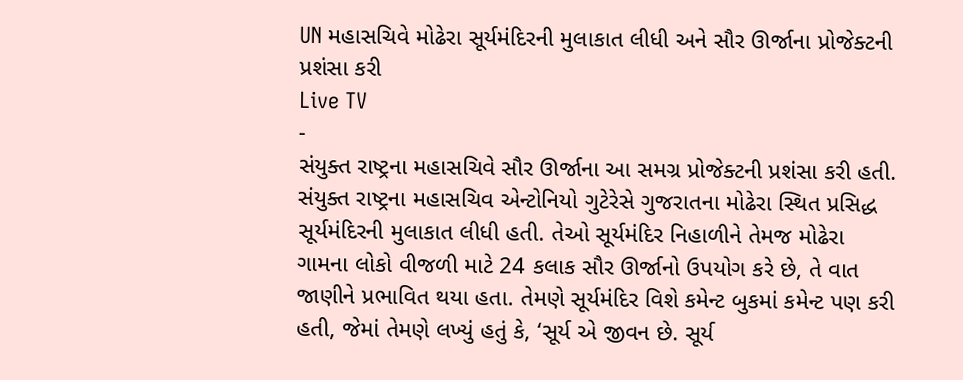UN મહાસચિવે મોઢેરા સૂર્યમંદિરની મુલાકાત લીધી અને સૌર ઊર્જાના પ્રોજેક્ટની પ્રશંસા કરી
Live TV
-
સંયુક્ત રાષ્ટ્રના મહાસચિવે સૌર ઊર્જાના આ સમગ્ર પ્રોજેક્ટની પ્રશંસા કરી હતી.
સંયુક્ત રાષ્ટ્રના મહાસચિવ એન્ટોનિયો ગુટેરેસે ગુજરાતના મોઢેરા સ્થિત પ્રસિદ્ધ સૂર્યમંદિરની મુલાકાત લીધી હતી. તેઓ સૂર્યમંદિર નિહાળીને તેમજ મોઢેરા ગામના લોકો વીજળી માટે 24 કલાક સૌર ઊર્જાનો ઉપયોગ કરે છે, તે વાત જાણીને પ્રભાવિત થયા હતા. તેમણે સૂર્યમંદિર વિશે કમેન્ટ બુકમાં કમેન્ટ પણ કરી હતી, જેમાં તેમણે લખ્યું હતું કે, ‘સૂર્ય એ જીવન છે. સૂર્ય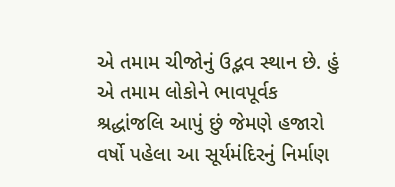એ તમામ ચીજોનું ઉદ્ભવ સ્થાન છે. હું એ તમામ લોકોને ભાવપૂર્વક શ્રદ્ધાંજલિ આપું છું જેમણે હજારો વર્ષો પહેલા આ સૂર્યમંદિરનું નિર્માણ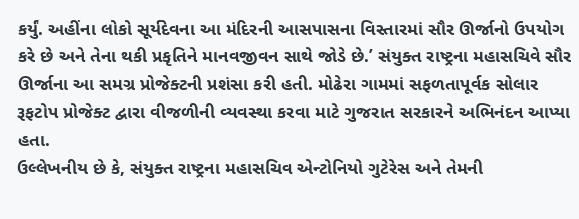કર્યું. અહીંના લોકો સૂર્યદેવના આ મંદિરની આસપાસના વિસ્તારમાં સૌર ઊર્જાનો ઉપયોગ કરે છે અને તેના થકી પ્રકૃતિને માનવજીવન સાથે જોડે છે.’ સંયુક્ત રાષ્ટ્રના મહાસચિવે સૌર ઊર્જાના આ સમગ્ર પ્રોજેક્ટની પ્રશંસા કરી હતી. મોઢેરા ગામમાં સફળતાપૂર્વક સોલાર રૂફટોપ પ્રોજેક્ટ દ્વારા વીજળીની વ્યવસ્થા કરવા માટે ગુજરાત સરકારને અભિનંદન આપ્યા હતા.
ઉલ્લેખનીય છે કે, સંયુક્ત રાષ્ટ્રના મહાસચિવ એન્ટોનિયો ગુટેરેસ અને તેમની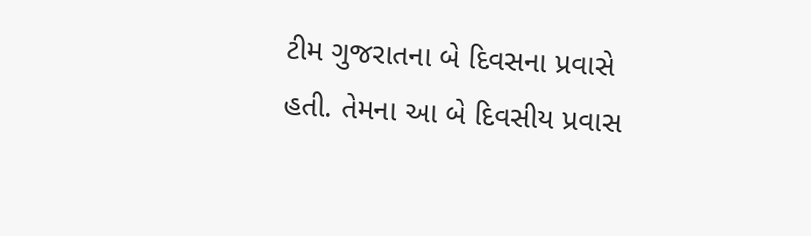ટીમ ગુજરાતના બે દિવસના પ્રવાસે હતી. તેમના આ બે દિવસીય પ્રવાસ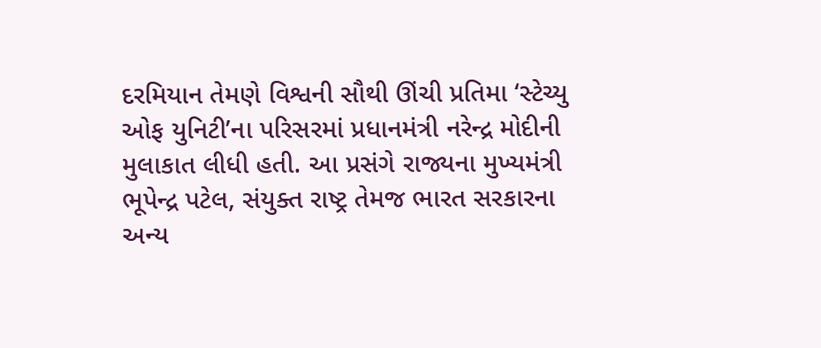દરમિયાન તેમણે વિશ્વની સૌથી ઊંચી પ્રતિમા ‘સ્ટેચ્યુ ઓફ યુનિટી’ના પરિસરમાં પ્રધાનમંત્રી નરેન્દ્ર મોદીની મુલાકાત લીધી હતી. આ પ્રસંગે રાજ્યના મુખ્યમંત્રી ભૂપેન્દ્ર પટેલ, સંયુક્ત રાષ્ટ્ર તેમજ ભારત સરકારના અન્ય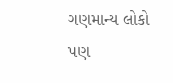ગણમાન્ય લોકો પણ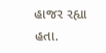હાજર રહ્યા હતા.